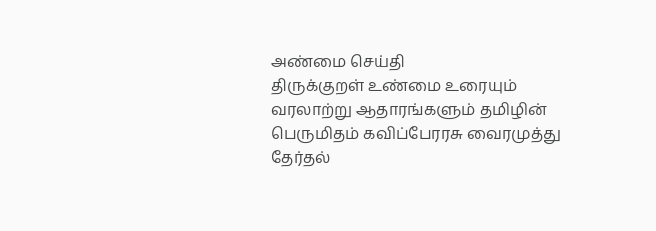அண்மை செய்தி
திருக்குறள் உண்மை உரையும் வரலாற்று ஆதாரங்களும் தமிழின் பெருமிதம் கவிப்பேரரசு வைரமுத்து தேர்தல்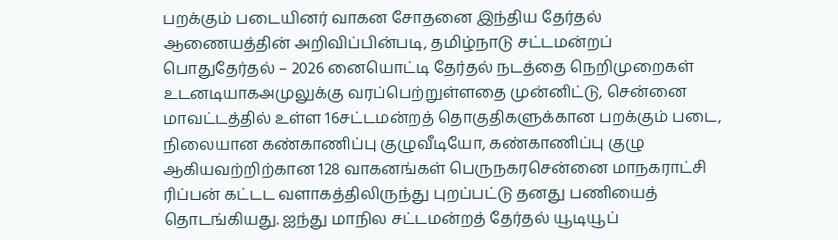பறக்கும் படையினர் வாகன சோதனை இந்திய தேர்தல் ஆணையத்தின் அறிவிப்பின்படி, தமிழ்நாடு சட்டமன்றப் பொதுதேர்தல் – 2026 னையொட்டி தேர்தல் நடத்தை நெறிமுறைகள் உடனடியாகஅமுலுக்கு வரப்பெற்றுள்ளதை முன்னிட்டு, சென்னை மாவட்டத்தில் உள்ள 16சட்டமன்றத் தொகுதிகளுக்கான பறக்கும் படை, நிலையான கண்காணிப்பு குழுவீடியோ, கண்காணிப்பு குழு ஆகியவற்றிற்கான 128 வாகனங்கள் பெருநகரசென்னை மாநகராட்சி ரிப்பன் கட்டட வளாகத்திலிருந்து புறப்பட்டு தனது பணியைத் தொடங்கியது. ஐந்து மாநில சட்டமன்றத் தேர்தல் யூடியூப்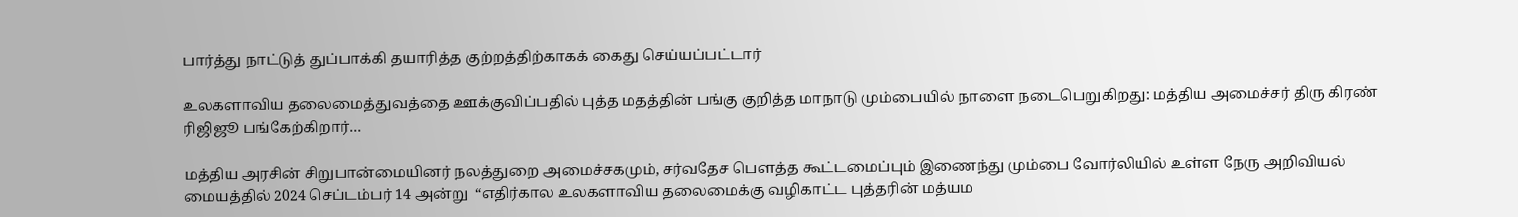பார்த்து நாட்டுத் துப்பாக்கி தயாரித்த குற்றத்திற்காகக் கைது செய்யப்பட்டார்

உலகளாவிய தலைமைத்துவத்தை ஊக்குவிப்பதில் புத்த மதத்தின் பங்கு குறித்த மாநாடு மும்பையில் நாளை நடைபெறுகிறது: மத்திய அமைச்சர் திரு கிரண் ரிஜிஜூ பங்கேற்கிறார்…

மத்திய அரசின் சிறுபான்மையினர் நலத்துறை அமைச்சகமும், சர்வதேச பௌத்த கூட்டமைப்பும் இணைந்து மும்பை வோர்லியில் உள்ள நேரு அறிவியல் மையத்தில் 2024 செப்டம்பர் 14 அன்று  “எதிர்கால உலகளாவிய தலைமைக்கு வழிகாட்ட புத்தரின் மத்யம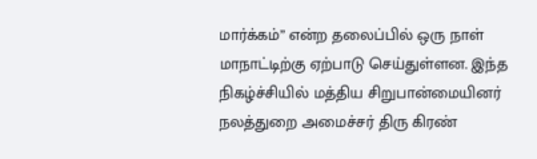மார்க்கம்” என்ற தலைப்பில் ஒரு நாள் மாநாட்டிற்கு ஏற்பாடு செய்துள்ளன. இந்த நிகழ்ச்சியில் மத்திய சிறுபான்மையினர் நலத்துறை அமைச்சர் திரு கிரண்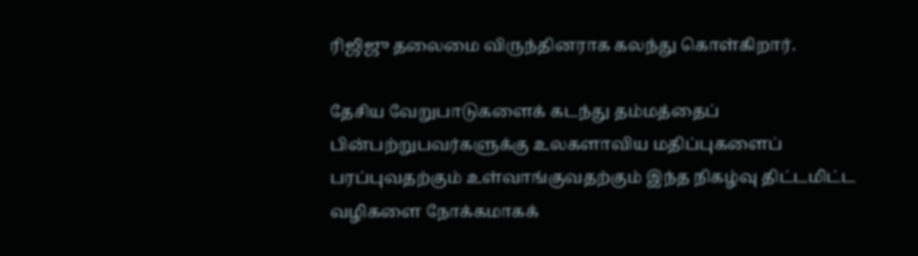ரிஜிஜு தலைமை விருந்தினராக கலந்து கொள்கிறார்.

தேசிய வேறுபாடுகளைக் கடந்து தம்மத்தைப் பின்பற்றுபவர்களுக்கு உலகளாவிய மதிப்புகளைப் பரப்புவதற்கும் உள்வாங்குவதற்கும் இந்த நிகழ்வு திட்டமிட்ட வழிகளை நோக்கமாகக்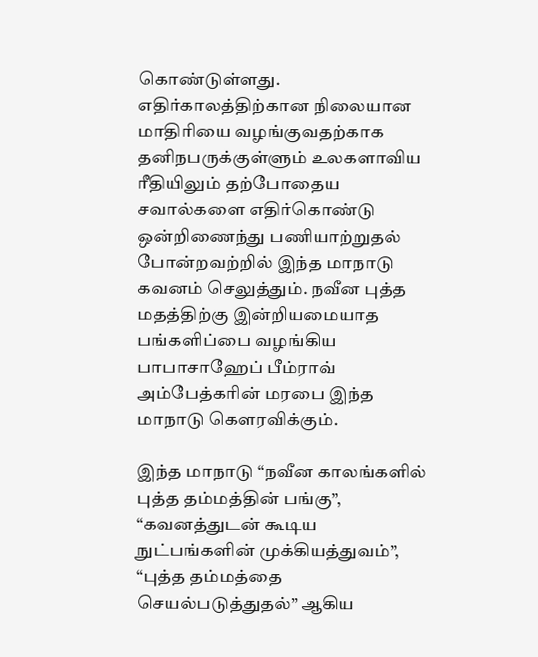கொண்டுள்ளது. எதிர்காலத்திற்கான நிலையான மாதிரியை வழங்குவதற்காக தனிநபருக்குள்ளும் உலகளாவிய ரீதியிலும் தற்போதைய சவால்களை எதிர்கொண்டு ஒன்றிணைந்து பணியாற்றுதல் போன்றவற்றில் இந்த மாநாடு கவனம் செலுத்தும். நவீன புத்த மதத்திற்கு இன்றியமையாத பங்களிப்பை வழங்கிய பாபாசாஹேப் பீம்ராவ் அம்பேத்கரின் மரபை இந்த மாநாடு கௌரவிக்கும்.

இந்த மாநாடு “நவீன காலங்களில் புத்த தம்மத்தின் பங்கு”, “கவனத்துடன் கூடிய நுட்பங்களின் முக்கியத்துவம்”, “புத்த தம்மத்தை செயல்படுத்துதல்” ஆகிய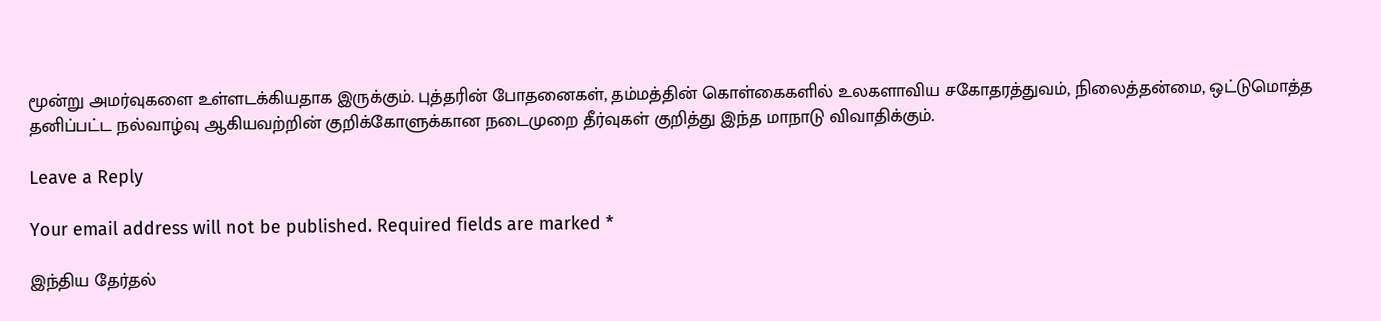மூன்று அமர்வுகளை உள்ளடக்கியதாக இருக்கும். புத்தரின் போதனைகள், தம்மத்தின் கொள்கைகளில் உலகளாவிய சகோதரத்துவம், நிலைத்தன்மை, ஒட்டுமொத்த தனிப்பட்ட நல்வாழ்வு ஆகியவற்றின் குறிக்கோளுக்கான நடைமுறை தீர்வுகள் குறித்து இந்த மாநாடு விவாதிக்கும்.

Leave a Reply

Your email address will not be published. Required fields are marked *

இந்திய தேர்தல்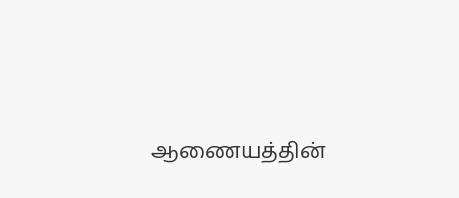ஆணையத்தின்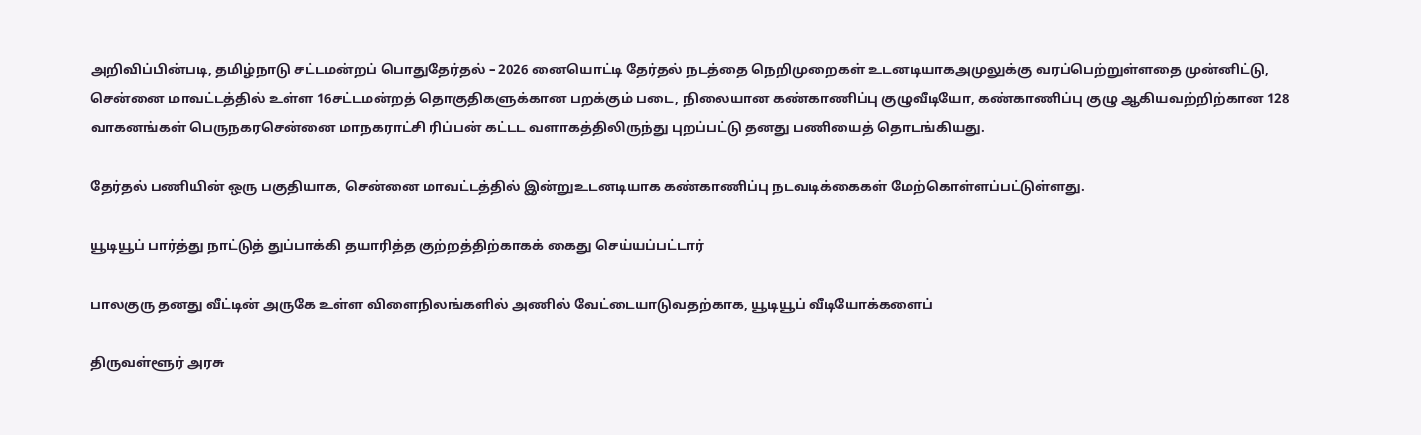அறிவிப்பின்படி, தமிழ்நாடு சட்டமன்றப் பொதுதேர்தல் – 2026 னையொட்டி தேர்தல் நடத்தை நெறிமுறைகள் உடனடியாகஅமுலுக்கு வரப்பெற்றுள்ளதை முன்னிட்டு, சென்னை மாவட்டத்தில் உள்ள 16சட்டமன்றத் தொகுதிகளுக்கான பறக்கும் படை, நிலையான கண்காணிப்பு குழுவீடியோ, கண்காணிப்பு குழு ஆகியவற்றிற்கான 128 வாகனங்கள் பெருநகரசென்னை மாநகராட்சி ரிப்பன் கட்டட வளாகத்திலிருந்து புறப்பட்டு தனது பணியைத் தொடங்கியது.

தேர்தல் பணியின் ஒரு பகுதியாக, சென்னை மாவட்டத்தில் இன்றுஉடனடியாக கண்காணிப்பு நடவடிக்கைகள் மேற்கொள்ளப்பட்டுள்ளது.

யூடியூப் பார்த்து நாட்டுத் துப்பாக்கி தயாரித்த குற்றத்திற்காகக் கைது செய்யப்பட்டார்

பாலகுரு தனது வீட்டின் அருகே உள்ள விளைநிலங்களில் அணில் வேட்டையாடுவதற்காக, யூடியூப் வீடியோக்களைப்

திருவள்ளூர் அரசு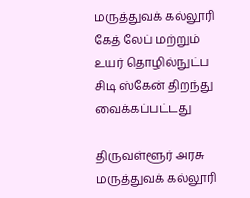மருத்துவக் கல்லூரி கேத் லேப் மற்றும் உயர் தொழில்நுட்ப சிடி ஸ்கேன் திறந்து வைக்கப்பட்டது

திருவள்ளூர் அரசு மருத்துவக் கல்லூரி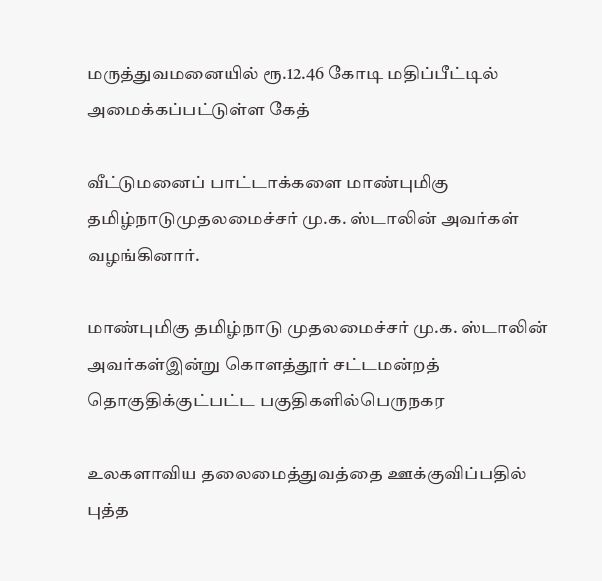மருத்துவமனையில் ரூ.12.46 கோடி மதிப்பீட்டில் அமைக்கப்பட்டுள்ள கேத்

வீட்டுமனைப் பாட்டாக்களை மாண்புமிகு தமிழ்நாடுமுதலமைச்சர் மு.க. ஸ்டாலின் அவர்கள் வழங்கினார்.

மாண்புமிகு தமிழ்நாடு முதலமைச்சர் மு.க. ஸ்டாலின் அவர்கள்இன்று கொளத்தூர் சட்டமன்றத் தொகுதிக்குட்பட்ட பகுதிகளில்பெருநகர

உலகளாவிய தலைமைத்துவத்தை ஊக்குவிப்பதில் புத்த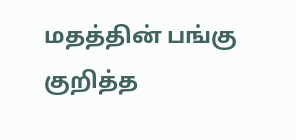மதத்தின் பங்கு குறித்த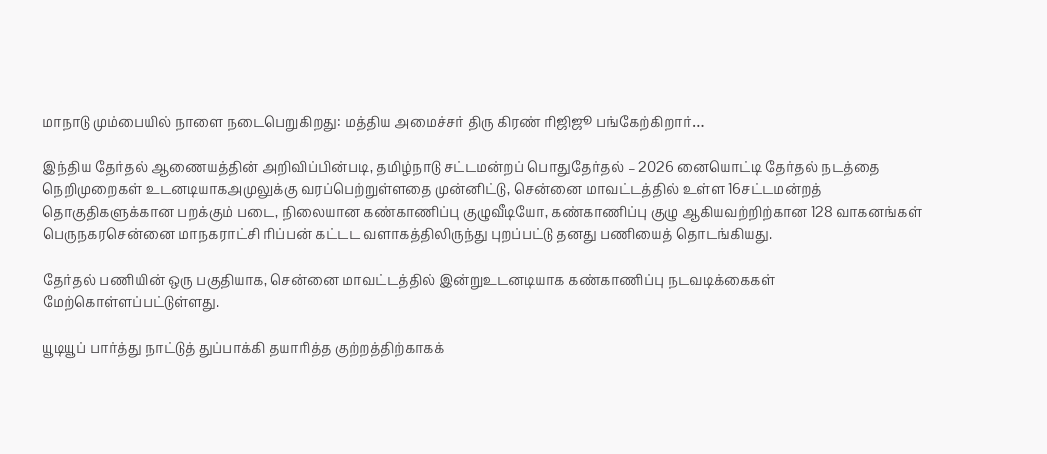மாநாடு மும்பையில் நாளை நடைபெறுகிறது: மத்திய அமைச்சர் திரு கிரண் ரிஜிஜூ பங்கேற்கிறார்…

இந்திய தேர்தல் ஆணையத்தின் அறிவிப்பின்படி, தமிழ்நாடு சட்டமன்றப் பொதுதேர்தல் – 2026 னையொட்டி தேர்தல் நடத்தை நெறிமுறைகள் உடனடியாகஅமுலுக்கு வரப்பெற்றுள்ளதை முன்னிட்டு, சென்னை மாவட்டத்தில் உள்ள 16சட்டமன்றத் தொகுதிகளுக்கான பறக்கும் படை, நிலையான கண்காணிப்பு குழுவீடியோ, கண்காணிப்பு குழு ஆகியவற்றிற்கான 128 வாகனங்கள் பெருநகரசென்னை மாநகராட்சி ரிப்பன் கட்டட வளாகத்திலிருந்து புறப்பட்டு தனது பணியைத் தொடங்கியது.

தேர்தல் பணியின் ஒரு பகுதியாக, சென்னை மாவட்டத்தில் இன்றுஉடனடியாக கண்காணிப்பு நடவடிக்கைகள் மேற்கொள்ளப்பட்டுள்ளது.

யூடியூப் பார்த்து நாட்டுத் துப்பாக்கி தயாரித்த குற்றத்திற்காகக்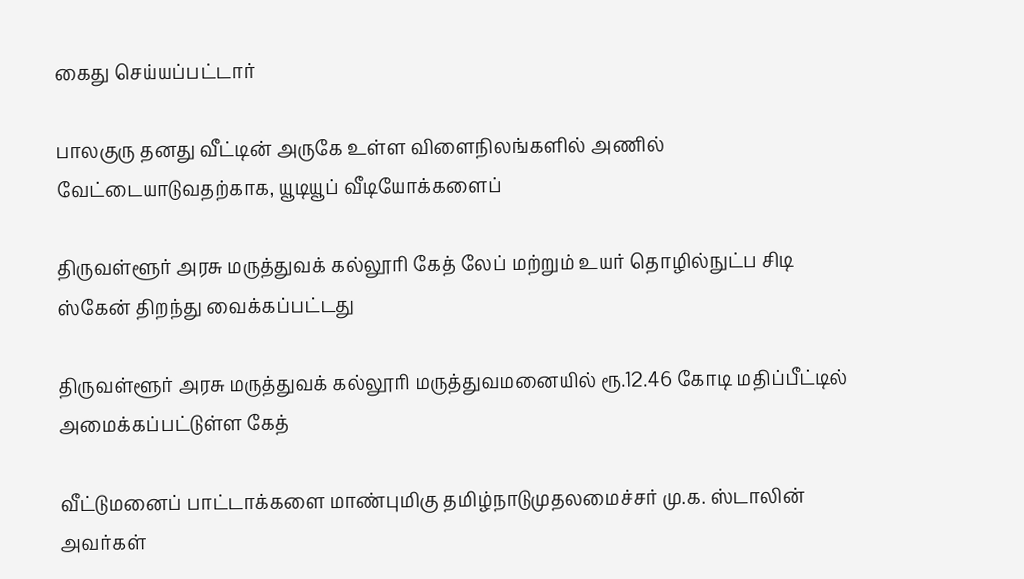கைது செய்யப்பட்டார்

பாலகுரு தனது வீட்டின் அருகே உள்ள விளைநிலங்களில் அணில் வேட்டையாடுவதற்காக, யூடியூப் வீடியோக்களைப்

திருவள்ளூர் அரசு மருத்துவக் கல்லூரி கேத் லேப் மற்றும் உயர் தொழில்நுட்ப சிடி ஸ்கேன் திறந்து வைக்கப்பட்டது

திருவள்ளூர் அரசு மருத்துவக் கல்லூரி மருத்துவமனையில் ரூ.12.46 கோடி மதிப்பீட்டில் அமைக்கப்பட்டுள்ள கேத்

வீட்டுமனைப் பாட்டாக்களை மாண்புமிகு தமிழ்நாடுமுதலமைச்சர் மு.க. ஸ்டாலின் அவர்கள்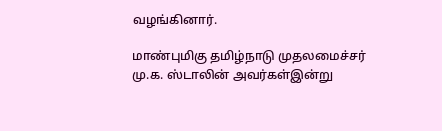வழங்கினார்.

மாண்புமிகு தமிழ்நாடு முதலமைச்சர் மு.க. ஸ்டாலின் அவர்கள்இன்று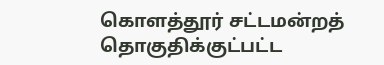கொளத்தூர் சட்டமன்றத் தொகுதிக்குட்பட்ட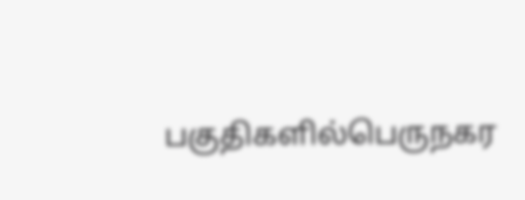பகுதிகளில்பெருநகர